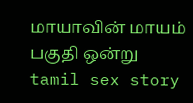மாயாவின் மாயம் பகுதி ஒன்று
tamil sex story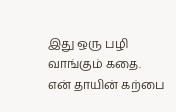இது ஒரு பழி வாங்கும் கதை. என் தாயின் கற்பை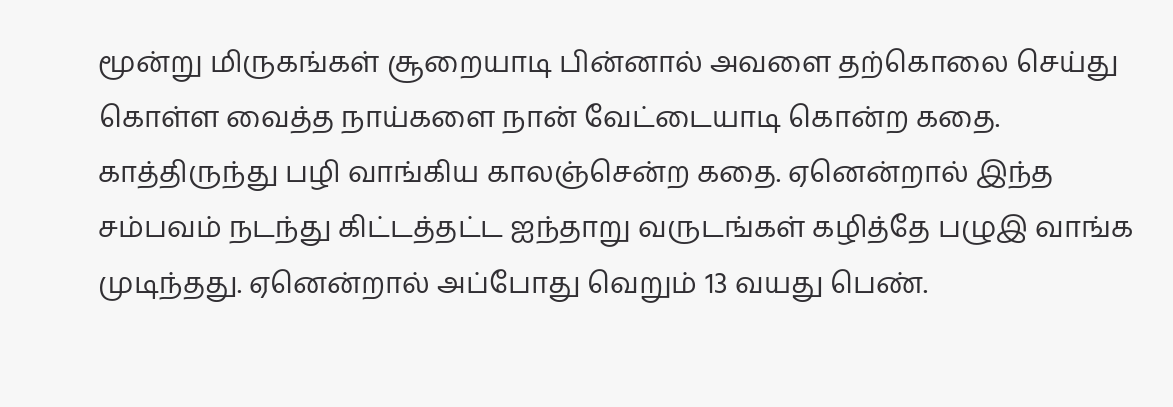மூன்று மிருகங்கள் சூறையாடி பின்னால் அவளை தற்கொலை செய்து கொள்ள வைத்த நாய்களை நான் வேட்டையாடி கொன்ற கதை. காத்திருந்து பழி வாங்கிய காலஞ்சென்ற கதை. ஏனென்றால் இந்த சம்பவம் நடந்து கிட்டத்தட்ட ஐந்தாறு வருடங்கள் கழித்தே பழுஇ வாங்க முடிந்தது. ஏனென்றால் அப்போது வெறும் 13 வயது பெண்.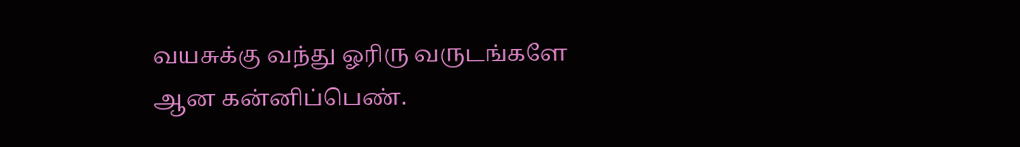வயசுக்கு வந்து ஓரிரு வருடங்களே ஆன கன்னிப்பெண்.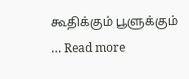கூதிக்கும் பூளுக்கும் … Read more